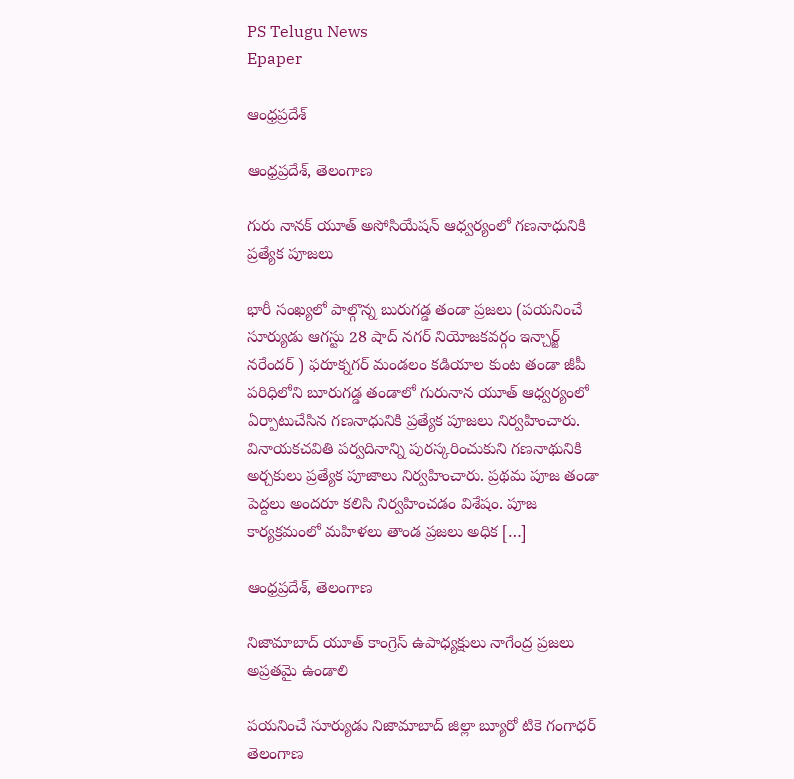PS Telugu News
Epaper

ఆంధ్రప్రదేశ్

ఆంధ్రప్రదేశ్, తెలంగాణ

గురు నానక్ యూత్ అసోసియేషన్ ఆధ్వర్యంలో గణనాధునికి ప్రత్యేక పూజలు

భారీ సంఖ్యలో పాల్గొన్న బురుగడ్డ తండా ప్రజలు (పయనించే సూర్యుడు ఆగస్టు 28 షాద్ నగర్ నియోజకవర్గం ఇన్చార్జ్ నరేందర్ ) ఫరూక్నగర్ మండలం కడియాల కుంట తండా జీపీ పరిధిలోని బూరుగడ్డ తండాలో గురునాన యూత్ ఆధ్వర్యంలో ఏర్పాటుచేసిన గణనాధునికి ప్రత్యేక పూజలు నిర్వహించారు. వినాయకచవితి పర్వదినాన్ని పురస్కరించుకుని గణనాథునికి అర్చకులు ప్రత్యేక పూజాలు నిర్వహించారు. ప్రథమ పూజ తండా పెద్దలు అందరూ కలిసి నిర్వహించడం విశేషం. పూజ కార్యక్రమంలో మహిళలు తాండ ప్రజలు అధిక […]

ఆంధ్రప్రదేశ్, తెలంగాణ

నిజామాబాద్ యూత్ కాంగ్రెస్ ఉపాధ్యక్షులు నాగేంద్ర ప్రజలు అప్రతమై ఉండాలి

పయనించే సూర్యుడు నిజామాబాద్ జిల్లా బ్యూరో టికె గంగాధర్ తెలంగాణ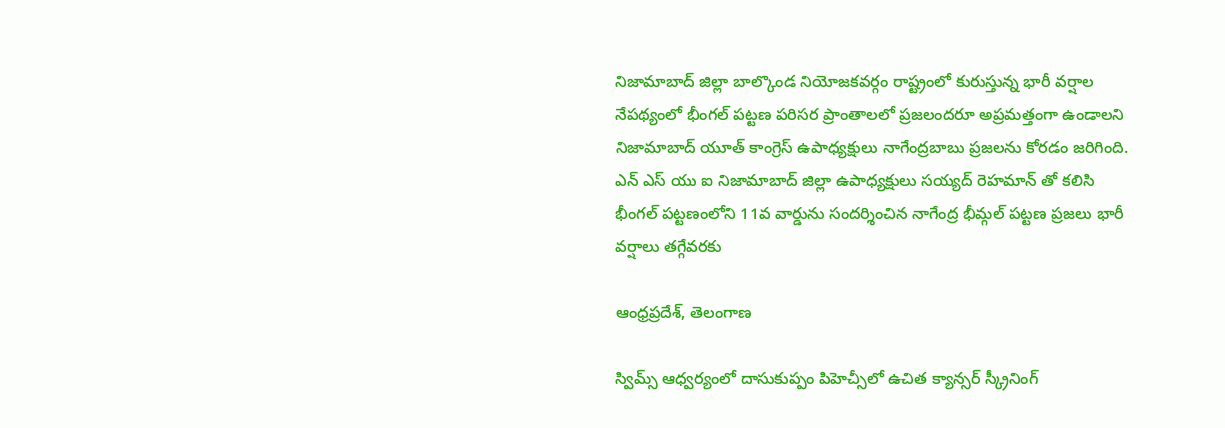నిజామాబాద్ జిల్లా బాల్కొండ నియోజకవర్గం రాష్ట్రంలో కురుస్తున్న భారీ వర్షాల నేపథ్యంలో భీంగల్ పట్టణ పరిసర ప్రాంతాలలో ప్రజలందరూ అప్రమత్తంగా ఉండాలని నిజామాబాద్ యూత్ కాంగ్రెస్ ఉపాధ్యక్షులు నాగేంద్రబాబు ప్రజలను కోరడం జరిగింది. ఎన్ ఎస్ యు ఐ నిజామాబాద్ జిల్లా ఉపాధ్యక్షులు సయ్యద్ రెహమాన్ తో కలిసి భీంగల్ పట్టణంలోని 11వ వార్డును సందర్శించిన నాగేంద్ర భీమ్గల్ పట్టణ ప్రజలు భారీ వర్షాలు తగ్గేవరకు

ఆంధ్రప్రదేశ్, తెలంగాణ

స్విమ్స్ ఆధ్వర్యంలో దాసుకుప్పం పిహెచ్సీలో ఉచిత క్యాన్సర్ స్క్రీనింగ్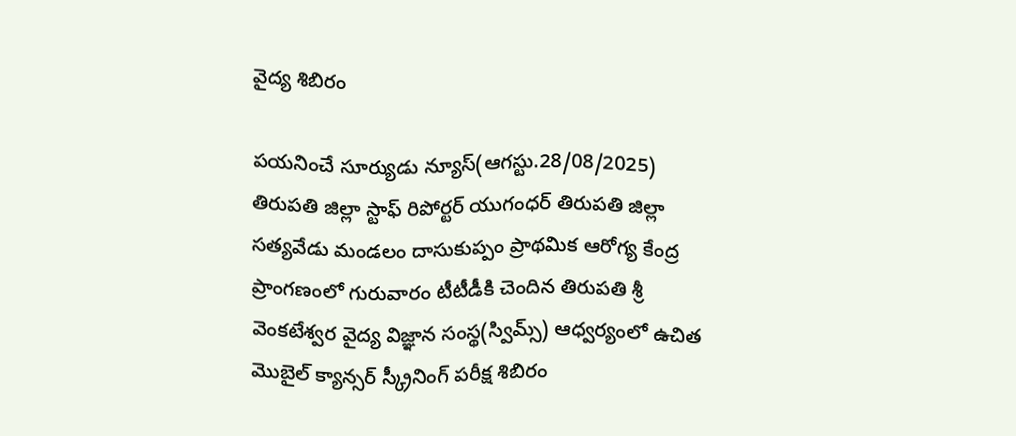వైద్య శిబిరం

పయనించే సూర్యుడు న్యూస్(ఆగస్టు.28/08/2025) తిరుపతి జిల్లా స్టాఫ్ రిపోర్టర్ యుగంధర్ తిరుపతి జిల్లా సత్యవేడు మండలం దాసుకుప్పం ప్రాథమిక ఆరోగ్య కేంద్ర ప్రాంగణంలో గురువారం టీటీడీకి చెందిన తిరుపతి శ్రీ వెంకటేశ్వర వైద్య విజ్ఞాన సంస్థ(స్విమ్స్) ఆధ్వర్యంలో ఉచిత మొబైల్ క్యాన్సర్ స్క్రీనింగ్ పరీక్ష శిబిరం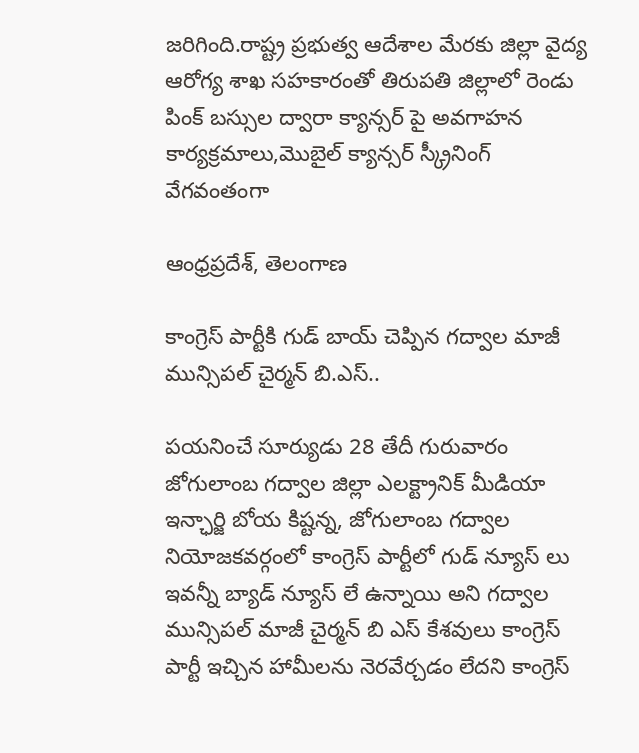జరిగింది.రాష్ట్ర ప్రభుత్వ ఆదేశాల మేరకు జిల్లా వైద్య ఆరోగ్య శాఖ సహకారంతో తిరుపతి జిల్లాలో రెండు పింక్ బస్సుల ద్వారా క్యాన్సర్ పై అవగాహన కార్యక్రమాలు,మొబైల్ క్యాన్సర్ స్క్రీనింగ్ వేగవంతంగా

ఆంధ్రప్రదేశ్, తెలంగాణ

కాంగ్రెస్ పార్టీకి గుడ్ బాయ్ చెప్పిన గద్వాల మాజీ మున్సిపల్ చైర్మన్ బి.ఎస్..

పయనించే సూర్యుడు 28 తేదీ గురువారం జోగులాంబ గద్వాల జిల్లా ఎలక్ట్రానిక్ మీడియా ఇన్ఛార్జి బోయ కిష్టన్న, జోగులాంబ గద్వాల నియోజకవర్గంలో కాంగ్రెస్ పార్టీలో గుడ్ న్యూస్ లు ఇవన్నీ బ్యాడ్ న్యూస్ లే ఉన్నాయి అని గద్వాల మున్సిపల్ మాజీ చైర్మన్ బి ఎస్ కేశవులు కాంగ్రెస్ పార్టీ ఇచ్చిన హామీలను నెరవేర్చడం లేదని కాంగ్రెస్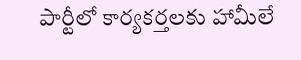పార్టీలో కార్యకర్తలకు హామీలే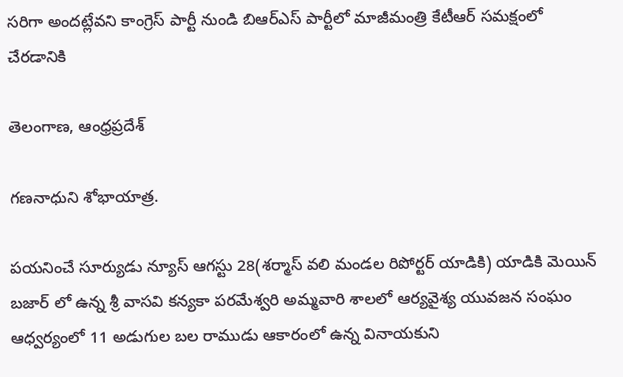సరిగా అందట్లేవని కాంగ్రెస్ పార్టీ నుండి బిఆర్ఎస్ పార్టీలో మాజీమంత్రి కేటీఆర్ సమక్షంలో చేరడానికి

తెలంగాణ, ఆంధ్రప్రదేశ్

గణనాధుని శోభాయాత్ర.

పయనించే సూర్యుడు న్యూస్ ఆగస్టు 28(శర్మాస్ వలి మండల రిపోర్టర్ యాడికి) యాడికి మెయిన్ బజార్ లో ఉన్న శ్రీ వాసవి కన్యకా పరమేశ్వరి అమ్మవారి శాలలో ఆర్యవైశ్య యువజన సంఘం ఆధ్వర్యంలో 11 అడుగుల బల రాముడు ఆకారంలో ఉన్న వినాయకుని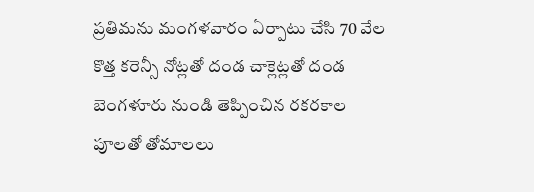ప్రతిమను మంగళవారం ఏర్పాటు చేసి 70 వేల కొత్త కరెన్సీ నోట్లతో దండ చాక్లెట్లతో దండ బెంగళూరు నుండి తెప్పించిన రకరకాల పూలతో తోమాలలు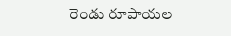రెండు రూపాయల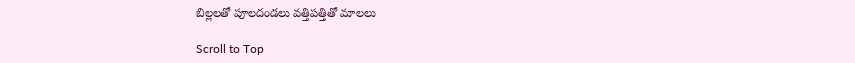బిల్లలతో పూలదండలు వత్తిపత్తితో మాలలు

Scroll to Top